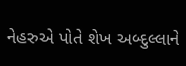નેહરુએ પોતે શેખ અબ્દુલ્લાને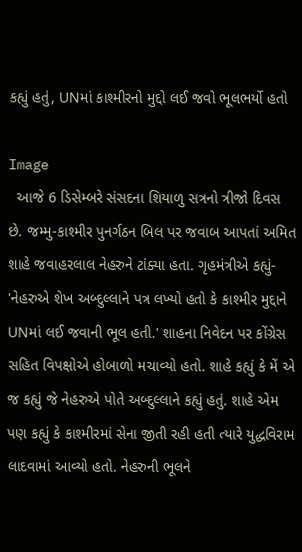કહ્યું હતું, UNમાં કાશ્મીરનો મુદ્દો લઈ જવો ભૂલભર્યો હતો

Image
  આજે 6 ડિસેમ્બરે સંસદના શિયાળુ સત્રનો ત્રીજો દિવસ છે. જમ્મુ-કાશ્મીર પુનર્ગઠન બિલ પર જવાબ આપતાં અમિત શાહે જવાહરલાલ નેહરુને ટાંક્યા હતા. ગૃહમંત્રીએ કહ્યું- 'નેહરુએ શેખ અબ્દુલ્લાને પત્ર લખ્યો હતો કે કાશ્મીર મુદ્દાને UNમાં લઈ જવાની ભૂલ હતી.' શાહના નિવેદન પર કોંગ્રેસ સહિત વિપક્ષોએ હોબાળો મચાવ્યો હતો. શાહે કહ્યું કે મેં એ જ કહ્યું જે નેહરુએ પોતે અબ્દુલ્લાને કહ્યું હતું. શાહે એમ પણ કહ્યું કે કાશ્મીરમાં સેના જીતી રહી હતી ત્યારે યુદ્ધવિરામ લાદવામાં આવ્યો હતો. નેહરુની ભૂલને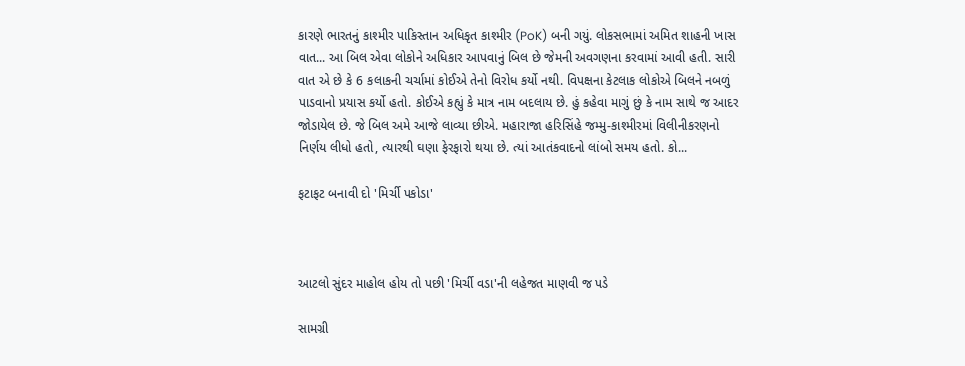કારણે ભારતનું કાશ્મીર પાકિસ્તાન અધિકૃત કાશ્મીર (PoK) બની ગયું. લોકસભામાં અમિત શાહની ખાસ વાત... આ બિલ એવા લોકોને અધિકાર આપવાનું બિલ છે જેમની અવગણના કરવામાં આવી હતી. સારી વાત એ છે કે 6 કલાકની ચર્ચામાં કોઈએ તેનો વિરોધ કર્યો નથી. વિપક્ષના કેટલાક લોકોએ બિલને નબળું પાડવાનો પ્રયાસ કર્યો હતો. કોઈએ કહ્યું કે માત્ર નામ બદલાય છે. હું કહેવા માગું છું કે નામ સાથે જ આદર જોડાયેલ છે. જે બિલ અમે આજે લાવ્યા છીએ. મહારાજા હરિસિંહે જમ્મુ-કાશ્મીરમાં વિલીનીકરણનો નિર્ણય લીધો હતો, ત્યારથી ઘણા ફેરફારો થયા છે. ત્યાં આતંકવાદનો લાંબો સમય હતો. કો...

ફટાફટ બનાવી દો 'મિર્ચી પકોડા'



આટલો સુંદર માહોલ હોય તો પછી 'મિર્ચી વડા'ની લહેજત માણવી જ પડે

સામગ્રી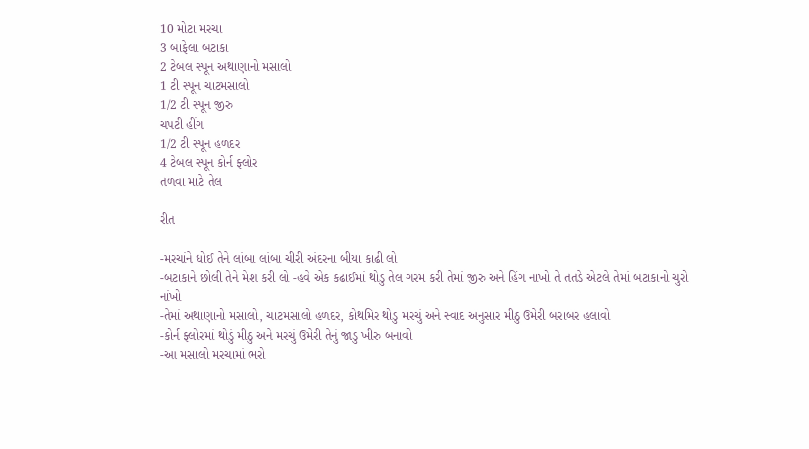10 મોટા મરચા
3 બાફેલા બટાકા
2 ટેબલ સ્પૂન અથાણાનો મસાલો
1 ટી સ્પૂન ચાટમસાલો
1/2 ટી સ્પૂન જીરુ
ચપટી હીંગ
1/2 ટી સ્પૂન હળદર
4 ટેબલ સ્પૂન કોર્ન ફ્લોર
તળવા માટે તેલ

રીત

-મરચાંને ધોઈ તેને લાંબા લાંબા ચીરી અંદરના બીયા કાઢી લો
-બટાકાને છોલી તેને મેશ કરી લો -હવે એક કઢાઈમાં થોડુ તેલ ગરમ કરી તેમાં જીરુ અને હિંગ નાખો તે તતડે એટલે તેમાં બટાકાનો ચુરો નાંખો
-તેમાં અથાણાનો મસાલો, ચાટમસાલો હળદર, કોથમિર થોડુ મરચું અને સ્વાદ અનુસાર મીઠુ ઉમેરી બરાબર હલાવો
-કોર્ન ફ્લોરમાં થોડું મીઠુ અને મરચું ઉમેરી તેનું જાડુ ખીરુ બનાવો
-આ મસાલો મરચામાં ભરો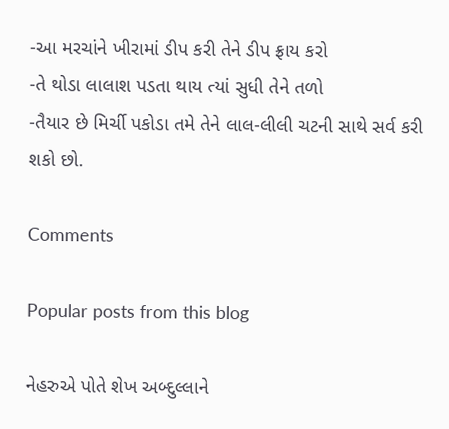-આ મરચાંને ખીરામાં ડીપ કરી તેને ડીપ ફ્રાય કરો
-તે થોડા લાલાશ પડતા થાય ત્યાં સુધી તેને તળો
-તૈયાર છે મિર્ચી પકોડા તમે તેને લાલ-લીલી ચટની સાથે સર્વ કરી શકો છો.

Comments

Popular posts from this blog

નેહરુએ પોતે શેખ અબ્દુલ્લાને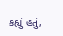કહ્યું હતું,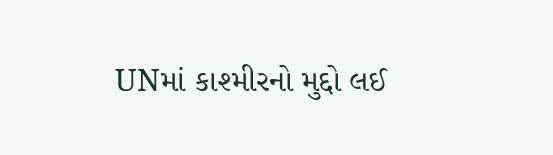UNમાં કાશ્મીરનો મુદ્દો લઈ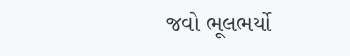જવો ભૂલભર્યો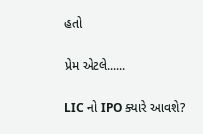હતો

પ્રેમ એટલે......

LIC નો IPO ક્યારે આવશે?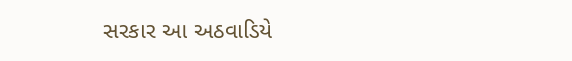સરકાર આ અઠવાડિયે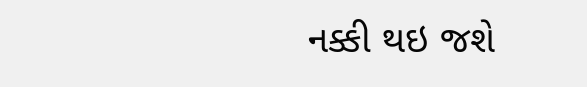નક્કી થઇ જશે